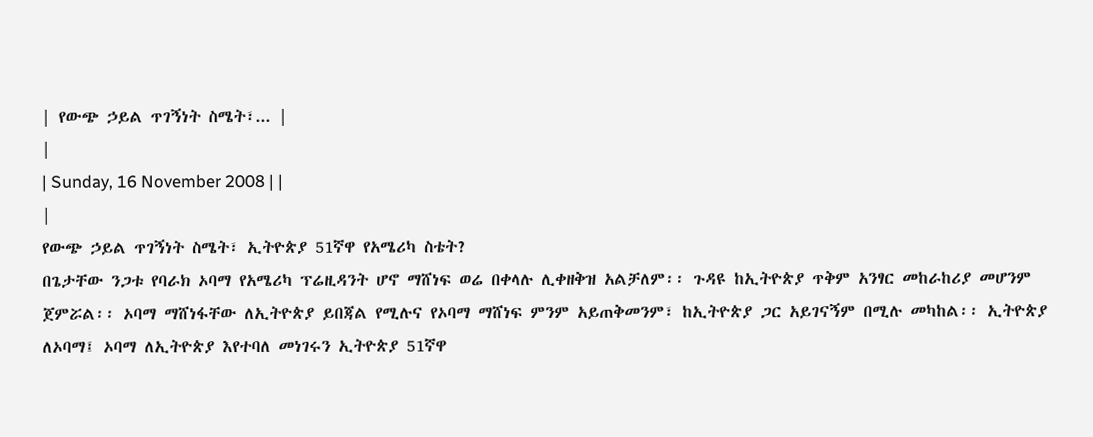| የውጭ ኃይል ጥገኝነት ስሜት፣... |
|
| Sunday, 16 November 2008 | |
|
የውጭ ኃይል ጥገኝነት ስሜት፣ ኢትዮጵያ 51ኛዋ የአሜሪካ ስቴት?
በጌታቸው ንጋቱ የባራክ ኦባማ የአሜሪካ ፕሬዚዳንት ሆኖ ማሸነፍ ወሬ በቀላሉ ሊቀዘቅዝ አልቻለም፡፡ ጉዳዩ ከኢትዮጵያ ጥቅም አንፃር መከራከሪያ መሆንም ጀምሯል፡፡ ኦባማ ማሸነፋቸው ለኢትዮጵያ ይበጃል የሚሉና የኦባማ ማሸነፍ ምንም አይጠቅመንም፣ ከኢትዮጵያ ጋር አይገናኝም በሚሉ መካከል፡፡ ኢትዮጵያ ለኦባማ፤ ኦባማ ለኢትዮጵያ እየተባለ መነገሩን ኢትዮጵያ 51ኛዋ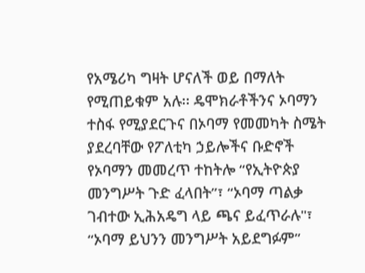የአሜሪካ ግዛት ሆናለች ወይ በማለት የሚጠይቁም አሉ፡፡ ዴሞክራቶችንና ኦባማን ተስፋ የሚያደርጉና በኦባማ የመመካት ስሜት ያደረባቸው የፖለቲካ ኃይሎችና ቡድኖች የኦባማን መመረጥ ተከትሎ “የኢትዮጵያ መንግሥት ጉድ ፈላበት”፣ “ኦባማ ጣልቃ ገብተው ኢሕአዴግ ላይ ጫና ይፈጥራሉ"፣ “ኦባማ ይህንን መንግሥት አይደግፉም”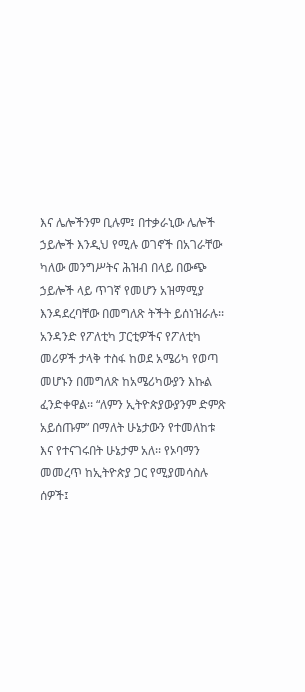እና ሌሎችንም ቢሉም፤ በተቃራኒው ሌሎች ኃይሎች እንዲህ የሚሉ ወገኖች በአገራቸው ካለው መንግሥትና ሕዝብ በላይ በውጭ ኃይሎች ላይ ጥገኛ የመሆን አዝማሚያ እንዳደረባቸው በመግለጽ ትችት ይሰነዝራሉ፡፡ አንዳንድ የፖለቲካ ፓርቲዎችና የፖለቲካ መሪዎች ታላቅ ተስፋ ከወደ አሜሪካ የወጣ መሆኑን በመግለጽ ከአሜሪካውያን እኩል ፈንድቀዋል፡፡ “ለምን ኢትዮጵያውያንም ድምጽ አይሰጡም” በማለት ሁኔታውን የተመለከቱ እና የተናገሩበት ሁኔታም አለ፡፡ የኦባማን መመረጥ ከኢትዮጵያ ጋር የሚያመሳስሉ ሰዎች፤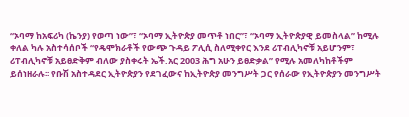“ኦባማ ከአፍሪካ (ኬንያ) የወጣ ነው”፣ “ኦባማ ኢትዮጵያ መጥቶ ነበር”፣ “ኦባማ ኢትዮጵያዊ ይመስላል” ከሚሉ ቀለል ካሉ አስተሳሰቦች “የዴሞክራቶች የውጭ ጉዳይ ፖሊሲ ስለሚቀየር እንደ ሪፐብሊካኖቹ አይሆንም፣ ሪፐብሊካኖቹ አይፀድቅም ብለው ያስቀሩት ኤች.አር 2003 ሕግ አሁን ይፀድቃል” የሚሉ አመለካከቶችም ይሰነዘራሉ፡፡ የቡሽ አስተዳደር ኢትዮጵያን የደገፈውና ከኢትዮጵያ መንግሥት ጋር የሰራው የኢትዮጵያን መንግሥት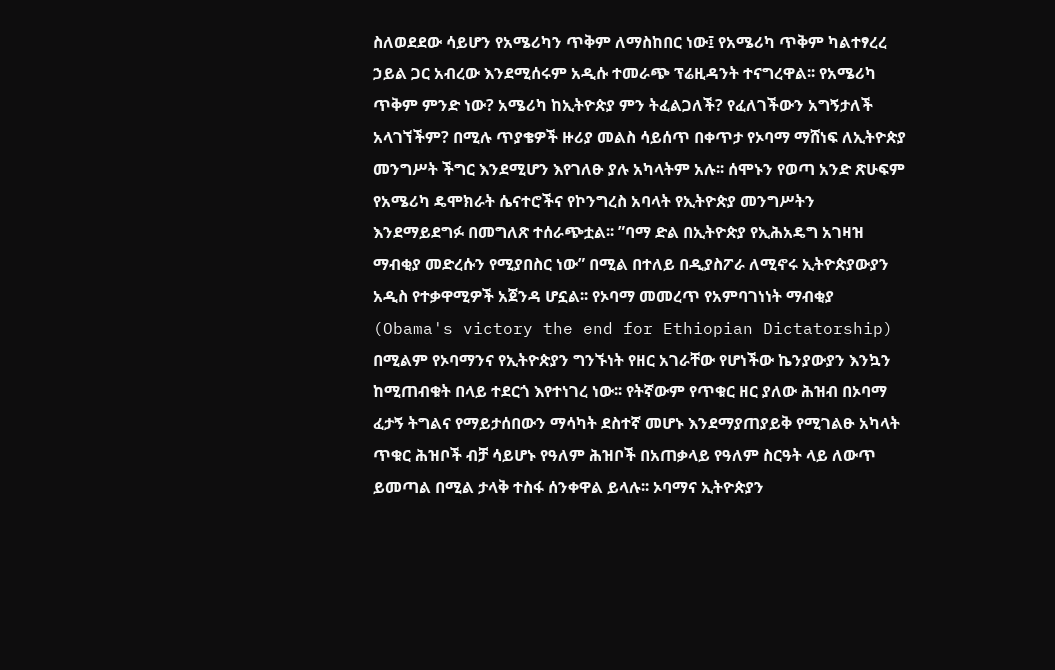ስለወደደው ሳይሆን የአሜሪካን ጥቅም ለማስከበር ነው፤ የአሜሪካ ጥቅም ካልተፃረረ ኃይል ጋር አብረው እንደሚሰሩም አዲሱ ተመራጭ ፕሬዚዳንት ተናግረዋል፡፡ የአሜሪካ ጥቅም ምንድ ነው? አሜሪካ ከኢትዮጵያ ምን ትፈልጋለች? የፈለገችውን አግኝታለች አላገኘችም? በሚሉ ጥያቄዎች ዙሪያ መልስ ሳይሰጥ በቀጥታ የኦባማ ማሸነፍ ለኢትዮጵያ መንግሥት ችግር እንደሚሆን እየገለፁ ያሉ አካላትም አሉ፡፡ ሰሞኑን የወጣ አንድ ጽሁፍም የአሜሪካ ዴሞክራት ሴናተሮችና የኮንግረስ አባላት የኢትዮጵያ መንግሥትን እንደማይደግፉ በመግለጽ ተሰራጭቷል፡፡ ”ባማ ድል በኢትዮጵያ የኢሕአዴግ አገዛዝ ማብቂያ መድረሱን የሚያበስር ነው” በሚል በተለይ በዲያስፖራ ለሚኖሩ ኢትዮጵያውያን አዲስ የተቃዋሚዎች አጀንዳ ሆኗል፡፡ የኦባማ መመረጥ የአምባገነነት ማብቂያ (Obama's victory the end for Ethiopian Dictatorship) በሚልም የኦባማንና የኢትዮጵያን ግንኙነት የዘር አገራቸው የሆነችው ኬንያውያን እንኳን ከሚጠብቁት በላይ ተደርጎ እየተነገረ ነው፡፡ የትኛውም የጥቁር ዘር ያለው ሕዝብ በኦባማ ፈታኝ ትግልና የማይታሰበውን ማሳካት ደስተኛ መሆኑ እንደማያጠያይቅ የሚገልፁ አካላት ጥቁር ሕዝቦች ብቻ ሳይሆኑ የዓለም ሕዝቦች በአጠቃላይ የዓለም ስርዓት ላይ ለውጥ ይመጣል በሚል ታላቅ ተስፋ ሰንቀዋል ይላሉ፡፡ ኦባማና ኢትዮጵያን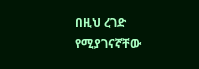በዚህ ረገድ የሚያገናኛቸው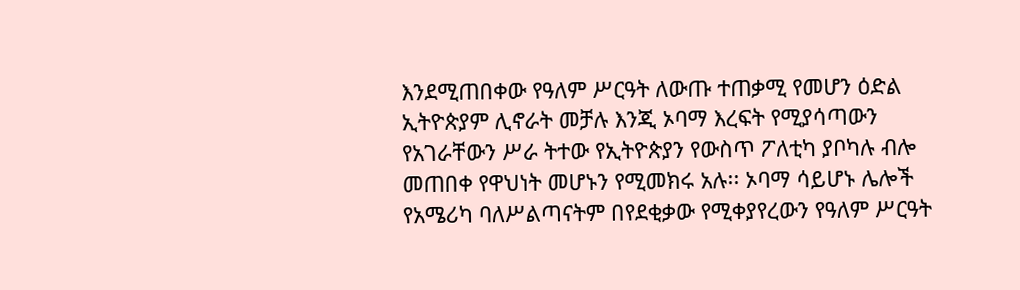እንደሚጠበቀው የዓለም ሥርዓት ለውጡ ተጠቃሚ የመሆን ዕድል ኢትዮጵያም ሊኖራት መቻሉ እንጂ ኦባማ እረፍት የሚያሳጣውን የአገራቸውን ሥራ ትተው የኢትዮጵያን የውስጥ ፖለቲካ ያቦካሉ ብሎ መጠበቀ የዋህነት መሆኑን የሚመክሩ አሉ፡፡ ኦባማ ሳይሆኑ ሌሎች የአሜሪካ ባለሥልጣናትም በየደቂቃው የሚቀያየረውን የዓለም ሥርዓት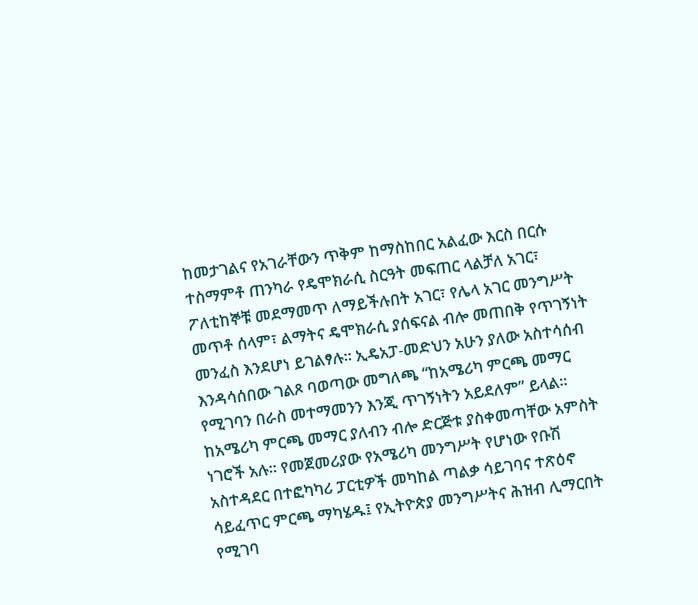ከመታገልና የአገራቸውን ጥቅም ከማስከበር አልፈው እርስ በርሱ ተስማምቶ ጠንካራ የዴሞክራሲ ስርዓት መፍጠር ላልቻለ አገር፣ ፖለቲከኞቹ መደማመጥ ለማይችሉበት አገር፣ የሌላ አገር መንግሥት መጥቶ ሰላም፣ ልማትና ዴሞክራሲ ያሰፍናል ብሎ መጠበቅ የጥገኝነት መንፈስ እንደሆነ ይገልፃሉ፡፡ ኢዴአፓ-መድህን አሁን ያለው አስተሳሰብ እንዳሳሰበው ገልጾ ባወጣው መግለጫ “ከአሜሪካ ምርጫ መማር የሚገባን በራስ መተማመንን እንጂ ጥገኝነትን አይደለም” ይላል፡፡ ከአሜሪካ ምርጫ መማር ያለብን ብሎ ድርጅቱ ያስቀመጣቸው አምስት ነገሮች አሉ፡፡ የመጀመሪያው የአሜሪካ መንግሥት የሆነው የቡሽ አስተዳደር በተፎካካሪ ፓርቲዎች መካከል ጣልቃ ሳይገባና ተጽዕኖ ሳይፈጥር ምርጫ ማካሄዱ፤ የኢትዮጵያ መንግሥትና ሕዝብ ሊማርበት የሚገባ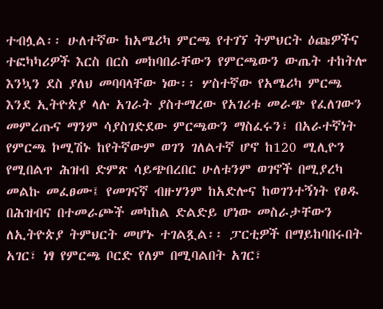ተብሏል፡፡ ሁለተኛው ከአሜሪካ ምርጫ የተገኘ ትምህርት ዕጩዎችና ተፎካካሪዎች እርስ በርስ መከባበራቸውን የምርጫውን ውጤት ተከትሎ እንኳን ደስ ያለህ መባባላቸው ነው፡፡ ሦስተኛው የአሜሪካ ምርጫ እንደ ኢትዮጵያ ላሉ አገራት ያስተማረው የአገሪቱ መራጭ የፈለገውን መምረጡና ማንም ሳያስገድደው ምርጫውን ማስፈሩን፣ በአራተኛነት የምርጫ ኮሚሽኑ ከየትኛውም ወገን ገለልተኛ ሆኖ ከ120 ሚሊዮን የሚበልጥ ሕዝብ ድምጽ ሳይጭበረበር ሁለቱንም ወገኖች በሚያረካ መልኩ መፈፀሙ፤ የመገናኛ ብዙሃንም ከአድሎና ከወገንተኝነት የፀዱ በሕዝብና በተመራጮች መካከል ድልድይ ሆነው መስራታቸውን ለኢትዮጵያ ትምህርት መሆኑ ተገልጿል፡፡ ፓርቲዎች በማይከባበሩበት አገር፣ ነፃ የምርጫ ቦርድ የለም በሚባልበት አገር፣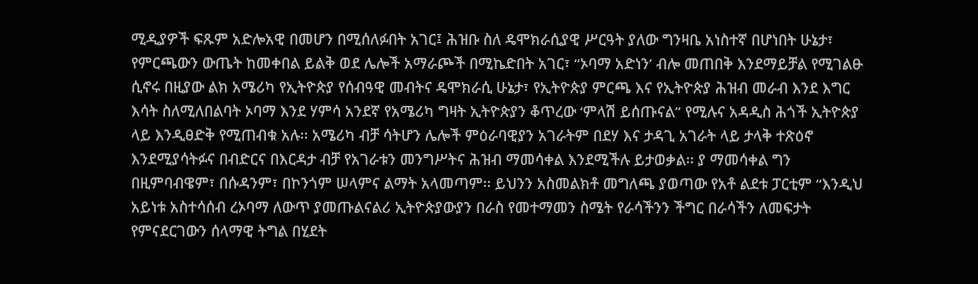ሚዲያዎች ፍጹም አድሎአዊ በመሆን በሚሰለፉበት አገር፤ ሕዝቡ ስለ ዴሞክራሲያዊ ሥርዓት ያለው ግንዛቤ አነስተኛ በሆነበት ሁኔታ፣ የምርጫውን ውጤት ከመቀበል ይልቅ ወደ ሌሎች አማራጮች በሚኬድበት አገር፣ “ኦባማ አድነን’ ብሎ መጠበቅ እንደማይቻል የሚገልፁ ሲኖሩ በዚያው ልክ አሜሪካ የኢትዮጵያ የሰብዓዊ መብትና ዴሞክራሲ ሁኔታ፣ የኢትዮጵያ ምርጫ እና የኢትዮጵያ ሕዝብ መራብ እንደ እግር እሳት ስለሚለበልባት ኦባማ እንደ ሃምሳ አንደኛ የአሜሪካ ግዛት ኢትዮጵያን ቆጥረው ‘ምላሽ ይሰጡናል” የሚሉና አዳዲስ ሕጎች ኢትዮጵያ ላይ እንዲፀድቅ የሚጠብቁ አሉ፡፡ አሜሪካ ብቻ ሳትሆን ሌሎች ምዕራባዊያን አገራትም በደሃ እና ታዳጊ አገራት ላይ ታላቅ ተጽዕኖ እንደሚያሳትፉና በብድርና በእርዳታ ብቻ የአገራቱን መንግሥትና ሕዝብ ማመሳቀል እንደሚችሉ ይታወቃል፡፡ ያ ማመሳቀል ግን በዚምባብዌም፣ በሱዳንም፣ በኮንጎም ሠላምና ልማት አላመጣም፡፡ ይህንን አስመልክቶ መግለጫ ያወጣው የአቶ ልደቱ ፓርቲም “እንዲህ አይነቱ አስተሳሰብ ረኦባማ ለውጥ ያመጡልናልሪ ኢትዮጵያውያን በራስ የመተማመን ስሜት የራሳችንን ችግር በራሳችን ለመፍታት የምናደርገውን ሰላማዊ ትግል በሂደት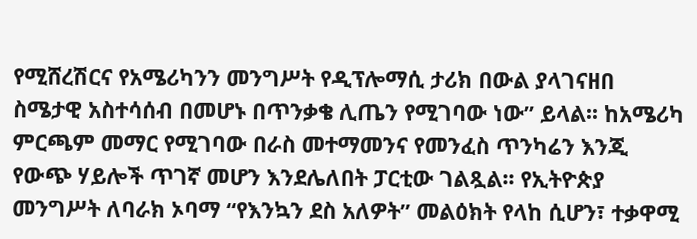የሚሸረሽርና የአሜሪካንን መንግሥት የዲፕሎማሲ ታሪክ በውል ያላገናዘበ ስሜታዊ አስተሳሰብ በመሆኑ በጥንቃቄ ሊጤን የሚገባው ነው” ይላል፡፡ ከአሜሪካ ምርጫም መማር የሚገባው በራስ መተማመንና የመንፈስ ጥንካሬን እንጂ የውጭ ሃይሎች ጥገኛ መሆን እንደሌለበት ፓርቲው ገልጿል፡፡ የኢትዮጵያ መንግሥት ለባራክ ኦባማ “የእንኳን ደስ አለዎት” መልዕክት የላከ ሲሆን፣ ተቃዋሚ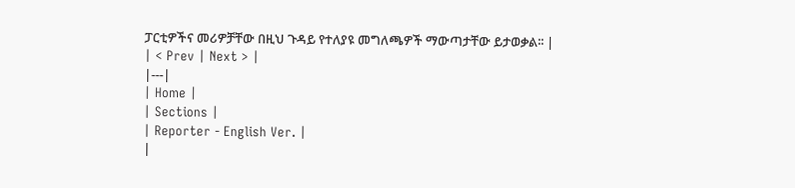ፓርቲዎችና መሪዎቻቸው በዚህ ጉዳይ የተለያዩ መግለጫዎች ማውጣታቸው ይታወቃል፡፡ |
| < Prev | Next > |
|---|
| Home |
| Sections |
| Reporter - English Ver. |
|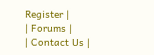Register |
| Forums |
| Contact Us |